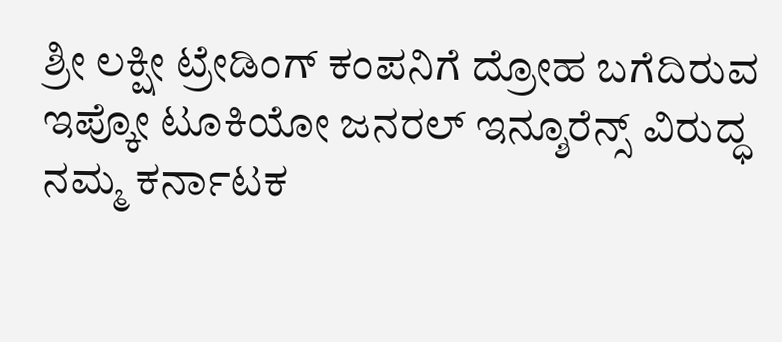ಶ್ರೀ ಲಕ್ಷೀ ಟ್ರೇಡಿಂಗ್ ಕಂಪನಿಗೆ ದ್ರೋಹ ಬಗೆದಿರುವ ಇಪ್ಕೋ ಟೂಕಿಯೋ ಜನರಲ್ ಇನ್ಶೂರೆನ್ಸ್ ವಿರುದ್ಧ ನಮ್ಮ ಕರ್ನಾಟಕ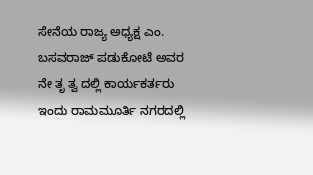ಸೇನೆಯ ರಾಜ್ಯ ಅಧ್ಯಕ್ಷ ಎಂ. ಬಸವರಾಜ್ ಪಡುಕೋಟೆ ಅವರ ನೇ ತೃ ತ್ವ ದಲ್ಲಿ ಕಾರ್ಯಕರ್ತರು ಇಂದು ರಾಮಮೂರ್ತಿ ನಗರದಲ್ಲಿ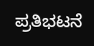ಪ್ರತಿಭಟನೆ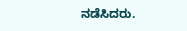ನಡೆಸಿದರು.